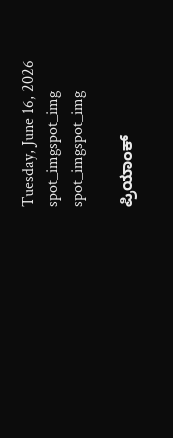Tuesday, June 16, 2026
spot_imgspot_img
spot_imgspot_img

ಪ್ರಿಯಾಂಕ್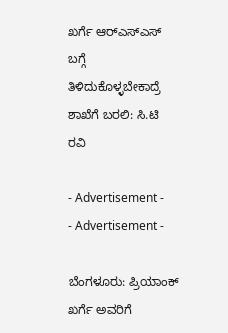ಖರ್ಗೆ ಆರ್‌ಎಸ್‌ಎಸ್ ಬಗ್ಗೆ ತಿಳಿದುಕೊಳ್ಳಬೇಕಾದ್ರೆ ಶಾಖೆಗೆ ಬರಲಿ: ಸಿ.ಟಿ ರವಿ

- Advertisement -
- Advertisement -

ಬೆಂಗಳೂರು: ಪ್ರಿಯಾಂಕ್ ಖರ್ಗೆ ಅವರಿಗೆ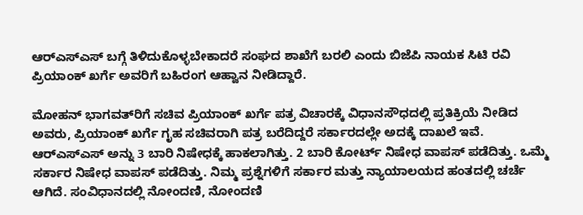ಆರ್‌ಎಸ್‌ಎಸ್ ಬಗ್ಗೆ ತಿಳಿದುಕೊಳ್ಳಬೇಕಾದರೆ ಸಂಘದ ಶಾಖೆಗೆ ಬರಲಿ ಎಂದು ಬಿಜೆಪಿ ನಾಯಕ ಸಿಟಿ ರವಿ ಪ್ರಿಯಾಂಕ್ ಖರ್ಗೆ ಅವರಿಗೆ ಬಹಿರಂಗ ಆಹ್ವಾನ ನೀಡಿದ್ದಾರೆ.

ಮೋಹನ್ ಭಾಗವತ್‌ರಿಗೆ ಸಚಿವ ಪ್ರಿಯಾಂಕ್ ಖರ್ಗೆ ಪತ್ರ ವಿಚಾರಕ್ಕೆ ವಿಧಾನಸೌಧದಲ್ಲಿ ಪ್ರತಿಕ್ರಿಯೆ ನೀಡಿದ ಅವರು, ಪ್ರಿಯಾಂಕ್ ಖರ್ಗೆ ಗೃಹ ಸಚಿವರಾಗಿ ಪತ್ರ ಬರೆದಿದ್ದರೆ ಸರ್ಕಾರದಲ್ಲೇ ಅದಕ್ಕೆ ದಾಖಲೆ ಇವೆ. ಆರ್‌ಎಸ್‌ಎಸ್ ಅನ್ನು 3 ಬಾರಿ ನಿಷೇಧಕ್ಕೆ ಹಾಕಲಾಗಿತ್ತು. 2 ಬಾರಿ ಕೋರ್ಟ್ ನಿಷೇಧ ವಾಪಸ್ ಪಡೆದಿತ್ತು. ಒಮ್ಮೆ ಸರ್ಕಾರ ನಿಷೇಧ ವಾಪಸ್ ಪಡೆದಿತ್ತು. ನಿಮ್ಮ ಪ್ರಶ್ನೆಗಳಿಗೆ ಸರ್ಕಾರ ಮತ್ತು ನ್ಯಾಯಾಲಯದ ಹಂತದಲ್ಲಿ ಚರ್ಚೆ ಆಗಿದೆ. ಸಂವಿಧಾನದಲ್ಲಿ ನೋಂದಣಿ, ನೋಂದಣಿ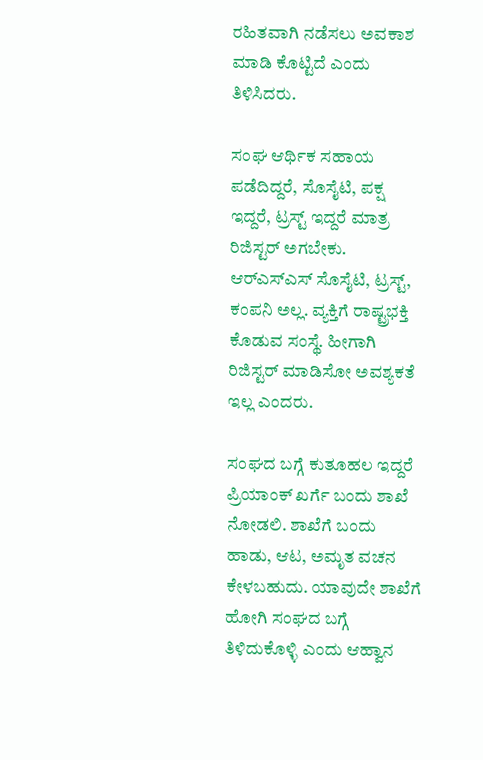ರಹಿತವಾಗಿ ನಡೆಸಲು ಅವಕಾಶ ಮಾಡಿ ಕೊಟ್ಟಿದೆ ಎಂದು ತಿಳಿಸಿದರು.

ಸಂಘ ಆರ್ಥಿಕ ಸಹಾಯ ಪಡೆದಿದ್ದರೆ, ಸೊಸೈಟಿ, ಪಕ್ಷ ಇದ್ದರೆ, ಟ್ರಸ್ಟ್ ಇದ್ದರೆ ಮಾತ್ರ ರಿಜಿಸ್ಟರ್ ಅಗಬೇಕು. ಆರ್‌ಎಸ್‌ಎಸ್ ಸೊಸೈಟಿ, ಟ್ರಸ್ಟ್, ಕಂಪನಿ ಅಲ್ಲ. ವ್ಯಕ್ತಿಗೆ ರಾಷ್ಟ್ರಭಕ್ತಿ ಕೊಡುವ ಸಂಸ್ಥೆ. ಹೀಗಾಗಿ ರಿಜಿಸ್ಟರ್ ಮಾಡಿಸೋ ಅವಶ್ಯಕತೆ ಇಲ್ಲ ಎಂದರು.

ಸಂಘದ ಬಗ್ಗೆ ಕುತೂಹಲ ಇದ್ದರೆ ಪ್ರಿಯಾಂಕ್ ಖರ್ಗೆ ಬಂದು ಶಾಖೆ ನೋಡಲಿ. ಶಾಖೆಗೆ ಬಂದು ಹಾಡು, ಆಟ, ಅಮೃತ ವಚನ ಕೇಳಬಹುದು. ಯಾವುದೇ ಶಾಖೆಗೆ ಹೋಗಿ ಸಂಘದ ಬಗ್ಗೆ ತಿಳಿದುಕೊಳ್ಳಿ ಎಂದು ಆಹ್ವಾನ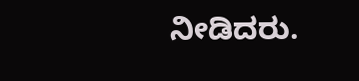ನೀಡಿದರು.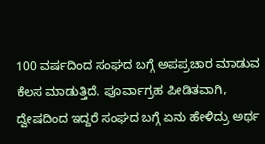100 ವರ್ಷದಿಂದ ಸಂಘದ ಬಗ್ಗೆ ಅಪಪ್ರಚಾರ ಮಾಡುವ ಕೆಲಸ ಮಾಡುತ್ತಿದೆ. ಪೂರ್ವಾಗ್ರಹ ಪೀಡಿತವಾಗಿ, ದ್ವೇಷದಿಂದ ಇದ್ದರೆ ಸಂಘದ ಬಗ್ಗೆ ಏನು ಹೇಳಿದ್ರು ಅರ್ಥ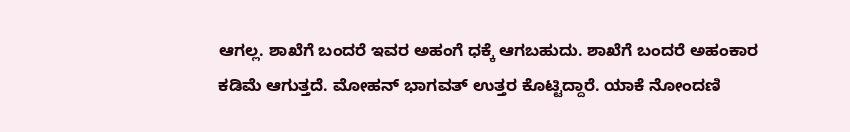ಆಗಲ್ಲ. ಶಾಖೆಗೆ ಬಂದರೆ ಇವರ ಅಹಂಗೆ ಧಕ್ಕೆ ಆಗಬಹುದು. ಶಾಖೆಗೆ ಬಂದರೆ ಅಹಂಕಾರ ಕಡಿಮೆ ಆಗುತ್ತದೆ. ಮೋಹನ್ ಭಾಗವತ್ ಉತ್ತರ ಕೊಟ್ಟಿದ್ದಾರೆ. ಯಾಕೆ ನೋಂದಣಿ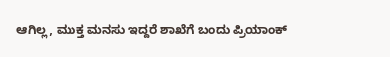ಆಗಿಲ್ಲ, ಮುಕ್ತ ಮನಸು ಇದ್ದರೆ ಶಾಖೆಗೆ ಬಂದು ಪ್ರಿಯಾಂಕ್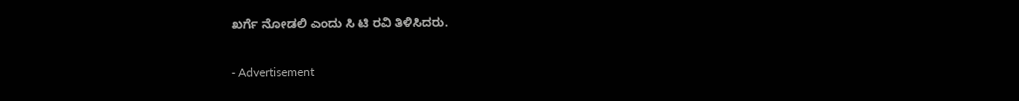ಖರ್ಗೆ ನೋಡಲಿ ಎಂದು ಸಿ ಟಿ ರವಿ ತಿಳಿಸಿದರು.

- Advertisement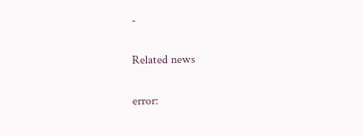-

Related news

error: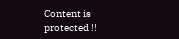Content is protected !!